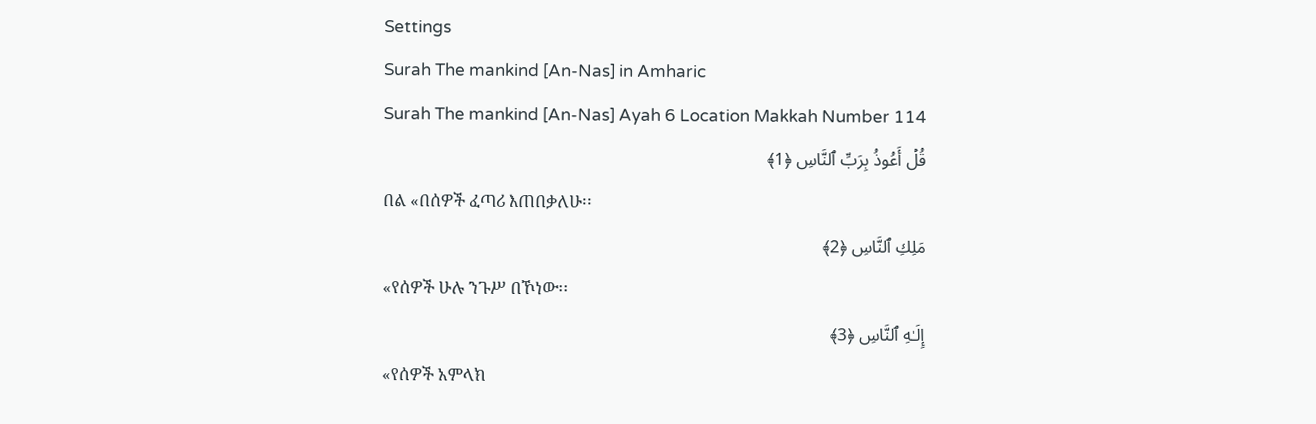Settings
Surah The mankind [An-Nas] in Amharic
Surah The mankind [An-Nas] Ayah 6 Location Makkah Number 114
قُلۡ أَعُوذُ بِرَبِّ ٱلنَّاسِ ﴿1﴾
በል «በሰዎች ፈጣሪ እጠበቃለሁ፡፡
مَلِكِ ٱلنَّاسِ ﴿2﴾
«የሰዎች ሁሉ ንጉሥ በኾነው፡፡
إِلَـٰهِ ٱلنَّاسِ ﴿3﴾
«የሰዎች አምላክ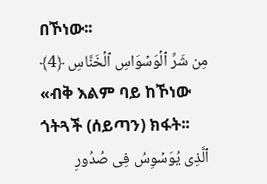በኾነው፡፡
مِن شَرِّ ٱلۡوَسۡوَاسِ ٱلۡخَنَّاسِ ﴿4﴾
«ብቅ እልም ባይ ከኾነው ጎትጓች (ሰይጣን) ክፋት፡፡
ٱلَّذِی یُوَسۡوِسُ فِی صُدُورِ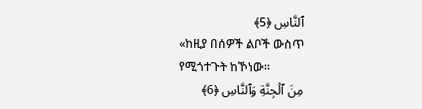ٱلنَّاسِ ﴿5﴾
«ከዚያ በሰዎች ልቦች ውስጥ የሚጎተጉት ከኾነው፡፡
مِنَ ٱلۡجِنَّةِ وَٱلنَّاسِ ﴿6﴾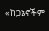«ከጋኔኖችም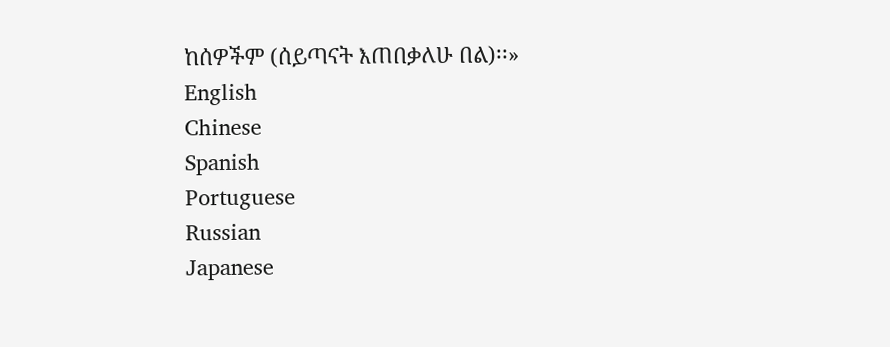ከሰዎችም (ሰይጣናት እጠበቃለሁ በል)፡፡»
English
Chinese
Spanish
Portuguese
Russian
Japanese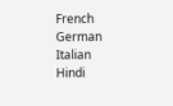French
German
Italian
Hindi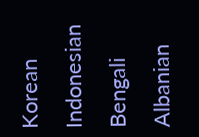Korean
Indonesian
Bengali
Albanian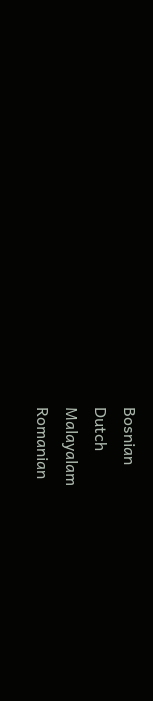Bosnian
Dutch
Malayalam
Romanian